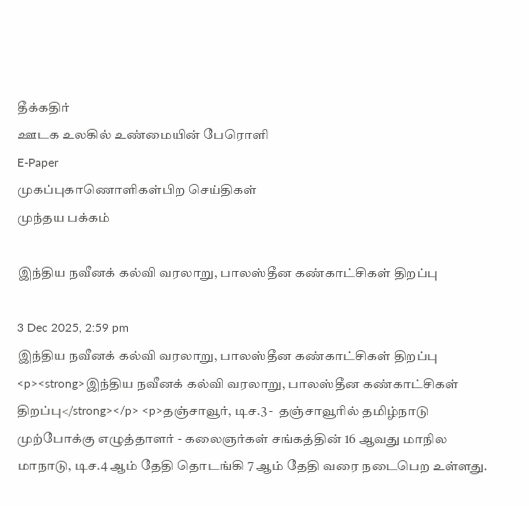தீக்கதிர்
ஊடக உலகில் உண்மையின் பேரொளி
E-Paper
முகப்புகாணொளிகள்பிற செய்திகள்
முந்தய பக்கம்

இந்திய நவீனக் கல்வி வரலாறு, பாலஸ்தீன கண்காட்சிகள் திறப்பு

3 Dec 2025, 2:59 pm
இந்திய நவீனக் கல்வி வரலாறு, பாலஸ்தீன கண்காட்சிகள் திறப்பு
<p><strong>இந்திய நவீனக் கல்வி வரலாறு, பாலஸ்தீன கண்காட்சிகள் திறப்பு</strong></p> <p>தஞ்சாவூர், டிச.3 -  தஞ்சாவூரில் தமிழ்நாடு முற்போக்கு எழுத்தாளர் - கலைஞர்கள் சங்கத்தின் 16 ஆவது மாநில மாநாடு, டிச.4 ஆம் தேதி தொடங்கி 7 ஆம் தேதி வரை நடைபெற உள்ளது.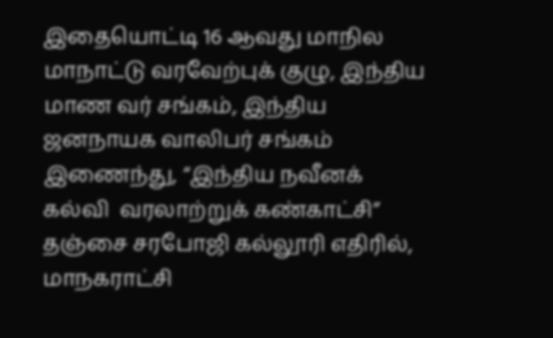இதையொட்டி 16 ஆவது மாநில மாநாட்டு வரவேற்புக் குழு, இந்திய மாண வர் சங்கம், இந்திய ஜனநாயக வாலிபர் சங்கம் இணைந்து, “இந்திய நவீனக் கல்வி  வரலாற்றுக் கண்காட்சி” தஞ்சை சரபோஜி கல்லூரி எதிரில், மாநகராட்சி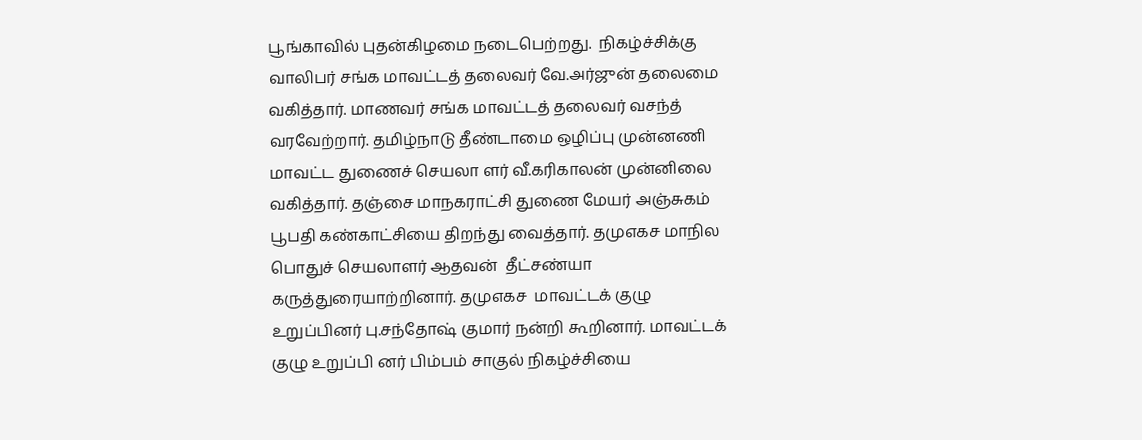பூங்காவில் புதன்கிழமை நடைபெற்றது.  நிகழ்ச்சிக்கு வாலிபர் சங்க மாவட்டத் தலைவர் வே.அர்ஜுன் தலைமை வகித்தார். மாணவர் சங்க மாவட்டத் தலைவர் வசந்த் வரவேற்றார். தமிழ்நாடு தீண்டாமை ஒழிப்பு முன்னணி மாவட்ட துணைச் செயலா ளர் வீ.கரிகாலன் முன்னிலை வகித்தார். தஞ்சை மாநகராட்சி துணை மேயர் அஞ்சுகம்  பூபதி கண்காட்சியை திறந்து வைத்தார். தமுஎகச மாநில பொதுச் செயலாளர் ஆதவன்  தீட்சண்யா கருத்துரையாற்றினார். தமுஎகச  மாவட்டக் குழு உறுப்பினர் பு.சந்தோஷ் குமார் நன்றி கூறினார். மாவட்டக் குழு உறுப்பி னர் பிம்பம் சாகுல் நிகழ்ச்சியை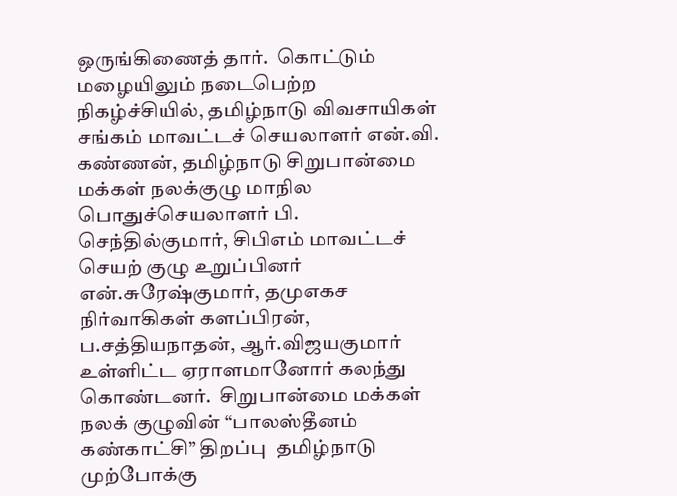ஒருங்கிணைத் தார்.  கொட்டும் மழையிலும் நடைபெற்ற நிகழ்ச்சியில், தமிழ்நாடு விவசாயிகள் சங்கம் மாவட்டச் செயலாளர் என்.வி. கண்ணன், தமிழ்நாடு சிறுபான்மை மக்கள் நலக்குழு மாநில பொதுச்செயலாளர் பி. செந்தில்குமார், சிபிஎம் மாவட்டச் செயற் குழு உறுப்பினர் என்.சுரேஷ்குமார், தமுஎகச நிர்வாகிகள் களப்பிரன், ப.சத்தியநாதன், ஆர்.விஜயகுமார் உள்ளிட்ட ஏராளமானோர் கலந்து கொண்டனர்.  சிறுபான்மை மக்கள் நலக் குழுவின் “பாலஸ்தீனம் கண்காட்சி” திறப்பு  தமிழ்நாடு முற்போக்கு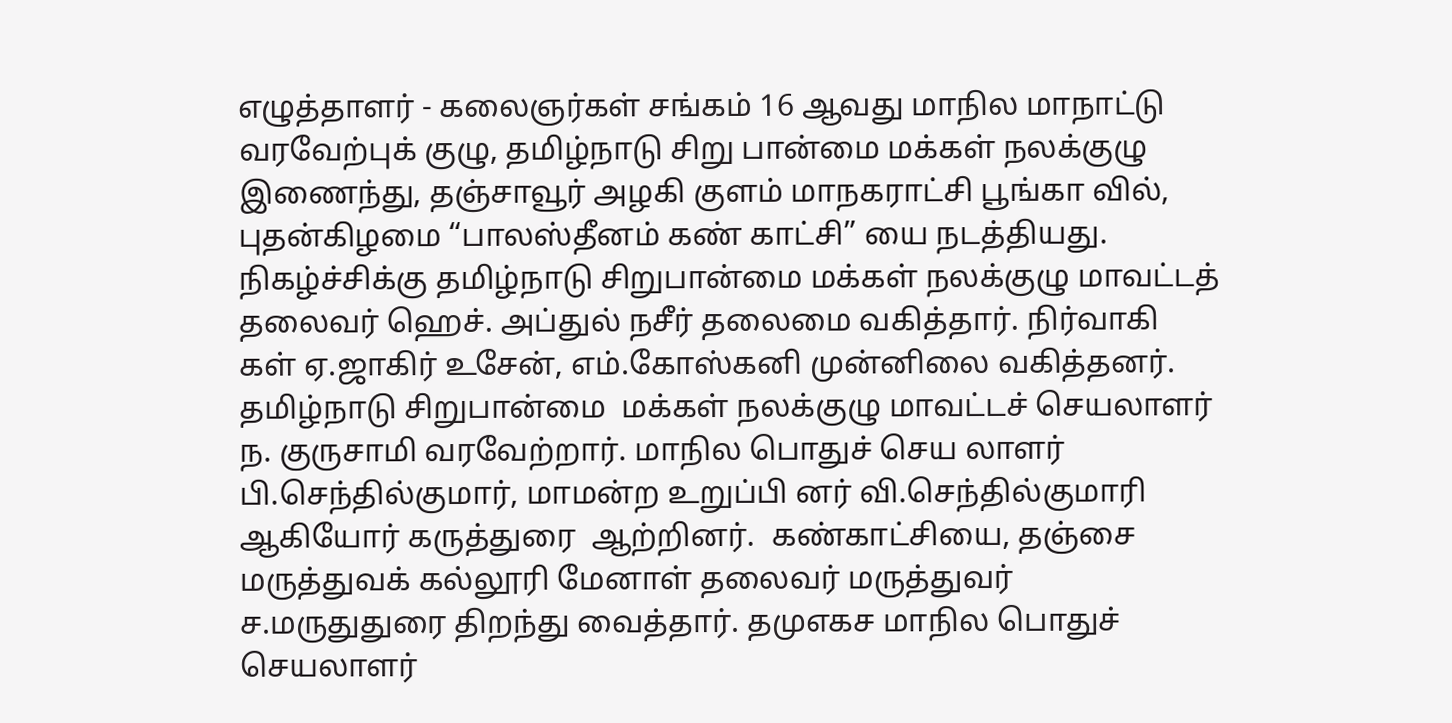எழுத்தாளர் - கலைஞர்கள் சங்கம் 16 ஆவது மாநில மாநாட்டு வரவேற்புக் குழு, தமிழ்நாடு சிறு பான்மை மக்கள் நலக்குழு இணைந்து, தஞ்சாவூர் அழகி குளம் மாநகராட்சி பூங்கா வில், புதன்கிழமை “பாலஸ்தீனம் கண் காட்சி” யை நடத்தியது.  நிகழ்ச்சிக்கு தமிழ்நாடு சிறுபான்மை மக்கள் நலக்குழு மாவட்டத் தலைவர் ஹெச். அப்துல் நசீர் தலைமை வகித்தார். நிர்வாகி கள் ஏ.ஜாகிர் உசேன், எம்.கோஸ்கனி முன்னிலை வகித்தனர். தமிழ்நாடு சிறுபான்மை  மக்கள் நலக்குழு மாவட்டச் செயலாளர் ந. குருசாமி வரவேற்றார். மாநில பொதுச் செய லாளர் பி.செந்தில்குமார், மாமன்ற உறுப்பி னர் வி.செந்தில்குமாரி ஆகியோர் கருத்துரை  ஆற்றினர்.  கண்காட்சியை, தஞ்சை மருத்துவக் கல்லூரி மேனாள் தலைவர் மருத்துவர் ச.மருதுதுரை திறந்து வைத்தார். தமுஎகச மாநில பொதுச் செயலாளர்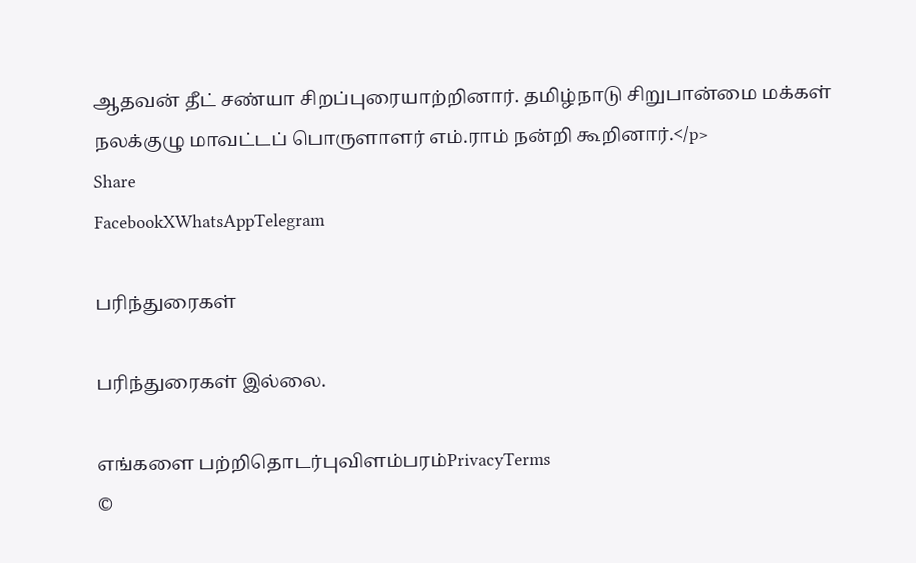ஆதவன் தீட் சண்யா சிறப்புரையாற்றினார். தமிழ்நாடு சிறுபான்மை மக்கள் நலக்குழு மாவட்டப் பொருளாளர் எம்.ராம் நன்றி கூறினார்.</p>
Share
FacebookXWhatsAppTelegram

பரிந்துரைகள்

பரிந்துரைகள் இல்லை.

எங்களை பற்றிதொடர்புவிளம்பரம்PrivacyTerms
©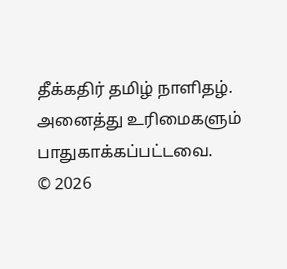தீக்கதிர் தமிழ் நாளிதழ். அனைத்து உரிமைகளும் பாதுகாக்கப்பட்டவை.
© 2026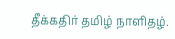தீக்கதிர் தமிழ் நாளிதழ்.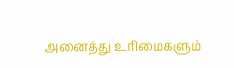அனைத்து உரிமைகளும்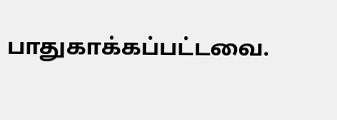பாதுகாக்கப்பட்டவை.